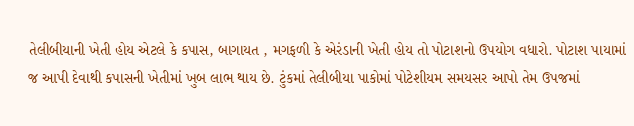તેલીબીયાની ખેતી હોય એટલે કે કપાસ, બાગાયત , મગફળી કે એરંડાની ખેતી હોય તો પોટાશનો ઉપયોગ વધારો. પોટાશ પાયામાં જ આપી દેવાથી કપાસની ખેતીમાં ખુબ લાભ થાય છે. ટુંકમાં તેલીબીયા પાકોમાં પોટેશીયમ સમયસર આપો તેમ ઉપજમાં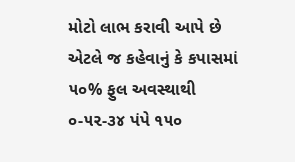મોટો લાભ કરાવી આપે છે એટલે જ કહેવાનું કે કપાસમાં ૫૦% ફુલ અવસ્થાથી ૦-૫૨-૩૪ પંપે ૧૫૦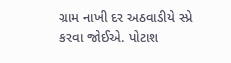ગ્રામ નાખી દર અઠવાડીયે સ્પ્રે કરવા જોઈએ. પોટાશ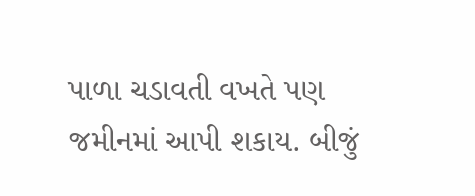પાળા ચડાવતી વખતે પણ જમીનમાં આપી શકાય. બીજું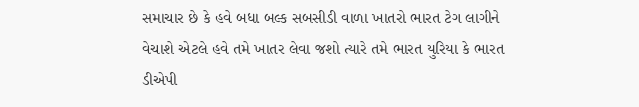સમાચાર છે કે હવે બધા બલ્ક સબસીડી વાળા ખાતરો ભારત ટેગ લાગીને વેચાશે એટલે હવે તમે ખાતર લેવા જશો ત્યારે તમે ભારત યુરિયા કે ભારત ડીએપી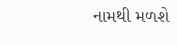નામથી મળશે